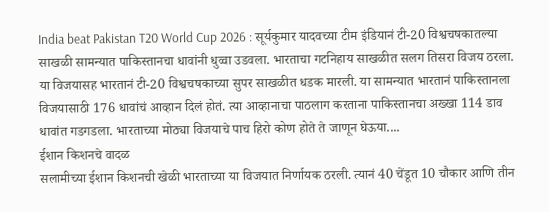India beat Pakistan T20 World Cup 2026 : सूर्यकुमार यादवच्या टीम इंडियानं टी-20 विश्वचषकातल्या साखळी सामन्यात पाकिस्तानचा धावांनी धुव्वा उडवला. भारताचा गटनिहाय साखळीत सलग तिसरा विजय ठरला. या विजयासह भारतानं टी-20 विश्वचषकाच्या सुपर साखळीत धडक मारली. या सामन्यात भारतानं पाकिस्तानला विजयासाठी 176 धावांचं आव्हान दिलं होतं. त्या आव्हानाचा पाठलाग करताना पाकिस्तानचा अख्खा 114 डाव धावांत गडगडला. भारताच्या मोठ्या विजयाचे पाच हिरो कोण होते ते जाणून घेऊया....
ईशान किशनचे वादळ
सलामीच्या ईशान किशनची खेळी भारताच्या या विजयात निर्णायक ठरली. त्यानं 40 चेंडूत 10 चौकार आणि तीन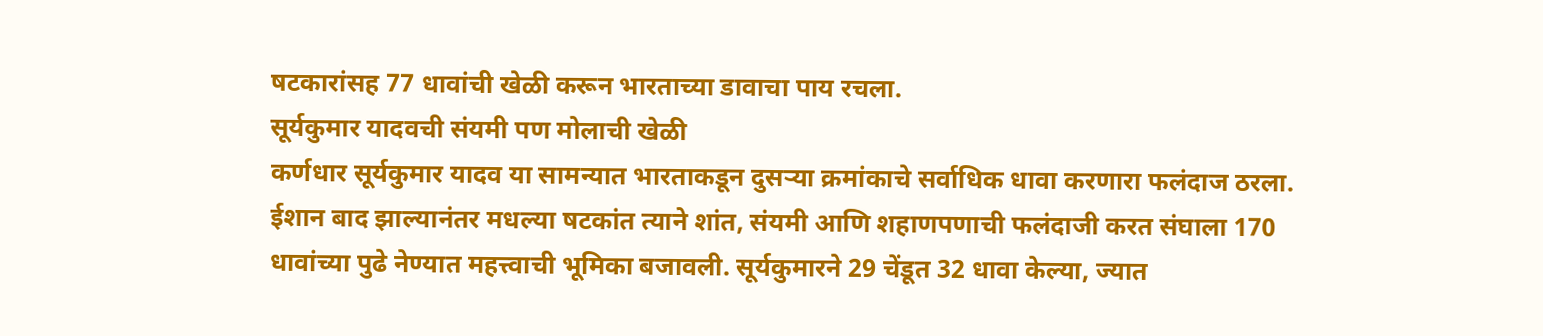षटकारांसह 77 धावांची खेळी करून भारताच्या डावाचा पाय रचला.
सूर्यकुमार यादवची संयमी पण मोलाची खेळी
कर्णधार सूर्यकुमार यादव या सामन्यात भारताकडून दुसऱ्या क्रमांकाचे सर्वाधिक धावा करणारा फलंदाज ठरला. ईशान बाद झाल्यानंतर मधल्या षटकांत त्याने शांत, संयमी आणि शहाणपणाची फलंदाजी करत संघाला 170 धावांच्या पुढे नेण्यात महत्त्वाची भूमिका बजावली. सूर्यकुमारने 29 चेंडूत 32 धावा केल्या, ज्यात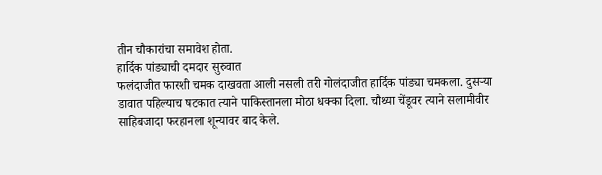तीन चौकारांचा समावेश होता.
हार्दिक पांड्याची दमदार सुरुवात
फलंदाजीत फारशी चमक दाखवता आली नसली तरी गोलंदाजीत हार्दिक पांड्या चमकला. दुसऱ्या डावात पहिल्याच षटकात त्याने पाकिस्तानला मोठा धक्का दिला. चौथ्या चेंडूवर त्याने सलामीवीर साहिबजादा फरहानला शून्यावर बाद केले.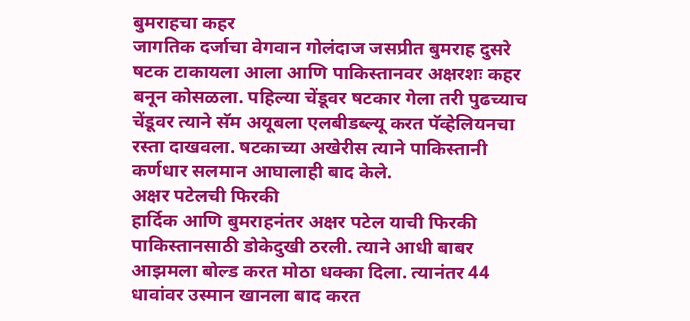बुमराहचा कहर
जागतिक दर्जाचा वेगवान गोलंदाज जसप्रीत बुमराह दुसरे षटक टाकायला आला आणि पाकिस्तानवर अक्षरशः कहर बनून कोसळला. पहिल्या चेंडूवर षटकार गेला तरी पुढच्याच चेंडूवर त्याने सॅम अयूबला एलबीडब्ल्यू करत पॅव्हेलियनचा रस्ता दाखवला. षटकाच्या अखेरीस त्याने पाकिस्तानी कर्णधार सलमान आघालाही बाद केले.
अक्षर पटेलची फिरकी
हार्दिक आणि बुमराहनंतर अक्षर पटेल याची फिरकी पाकिस्तानसाठी डोकेदुखी ठरली. त्याने आधी बाबर आझमला बोल्ड करत मोठा धक्का दिला. त्यानंतर 44 धावांवर उस्मान खानला बाद करत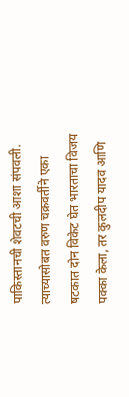पाकिस्तानची शेवटची आशा संपवली. त्याच्यासोबत वरुण चक्रवर्तीने एका षटकात दोन विकेट घेत भारताचा विजय पक्का केला, तर कुलदीप यादव आणि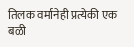तिलक वर्मानेही प्रत्येकी एक बळी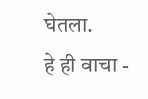घेतला.
हे ही वाचा -